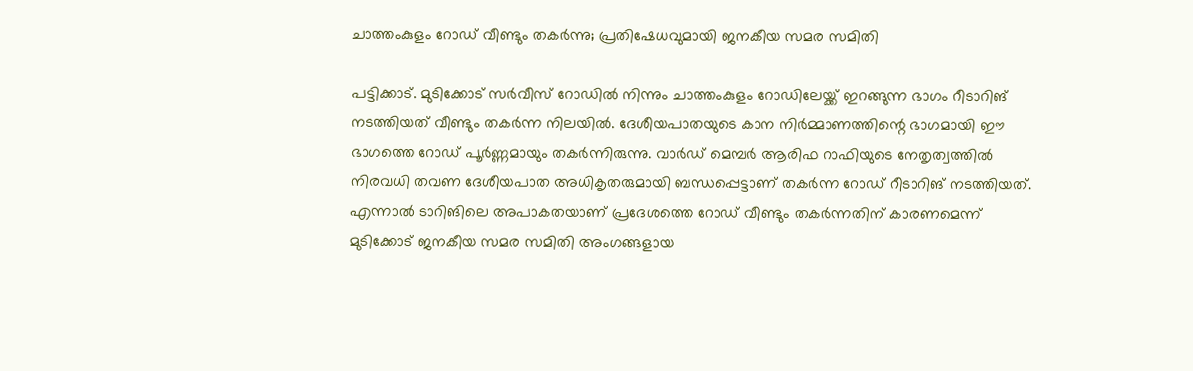ചാത്തംകുളം റോഡ് വീണ്ടും തകർന്നു; പ്രതിഷേധവുമായി ജനകീയ സമര സമിതി

പട്ടിക്കാട്. മുടിക്കോട് സർവീസ് റോഡിൽ നിന്നും ചാത്തംകുളം റോഡിലേയ്ക്ക് ഇറങ്ങുന്ന ഭാഗം റീടാറിങ് നടത്തിയത് വീണ്ടും തകർന്ന നിലയിൽ. ദേശീയപാതയുടെ കാന നിർമ്മാണത്തിന്റെ ഭാഗമായി ഈ ഭാഗത്തെ റോഡ് പൂർണ്ണമായും തകർന്നിരുന്നു. വാർഡ് മെമ്പർ ആരിഫ റാഫിയുടെ നേതൃത്വത്തിൽ നിരവധി തവണ ദേശീയപാത അധികൃതരുമായി ബന്ധപ്പെട്ടാണ് തകർന്ന റോഡ് റീടാറിങ് നടത്തിയത്. എന്നാൽ ടാറിങിലെ അപാകതയാണ് പ്രദേശത്തെ റോഡ് വീണ്ടും തകർന്നതിന് കാരണമെന്ന് മുടിക്കോട് ജനകീയ സമര സമിതി അംഗങ്ങളായ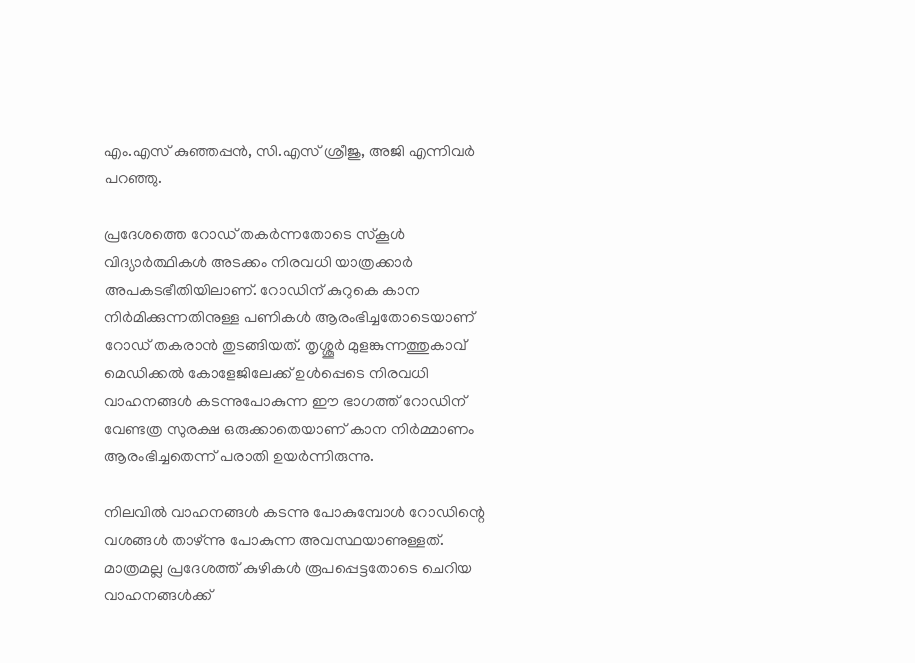എം.എസ് കുഞ്ഞപ്പൻ, സി.എസ് ശ്രീജു, അജി എന്നിവർ പറഞ്ഞു.

പ്രദേശത്തെ റോഡ് തകർന്നതോടെ സ്‌കൂൾ വിദ്യാർത്ഥികൾ അടക്കം നിരവധി യാത്രക്കാർ അപകടഭീതിയിലാണ്. റോഡിന് കുറുകെ കാന നിർമിക്കുന്നതിനുള്ള പണികൾ ആരംഭിച്ചതോടെയാണ് റോഡ് തകരാൻ തുടങ്ങിയത്. തൃശ്ശൂർ മുളങ്കുന്നത്തുകാവ് മെഡിക്കൽ കോളേജിലേക്ക് ഉൾപ്പെടെ നിരവധി വാഹനങ്ങൾ കടന്നുപോകുന്ന ഈ ഭാഗത്ത് റോഡിന് വേണ്ടത്ര സുരക്ഷ ഒരുക്കാതെയാണ് കാന നിർമ്മാണം ആരംഭിച്ചതെന്ന് പരാതി ഉയർന്നിരുന്നു.

നിലവിൽ വാഹനങ്ങൾ കടന്നു പോകുമ്പോൾ റോഡിന്റെ വശങ്ങൾ താഴ്ന്നു പോകുന്ന അവസ്ഥയാണുള്ളത്. മാത്രമല്ല പ്രദേശത്ത് കുഴികൾ രൂപപ്പെട്ടതോടെ ചെറിയ വാഹനങ്ങൾക്ക്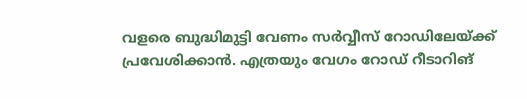വളരെ ബുദ്ധിമുട്ടി വേണം സർവ്വീസ് റോഡിലേയ്ക്ക് പ്രവേശിക്കാൻ. എത്രയും വേഗം റോഡ് റീടാറിങ്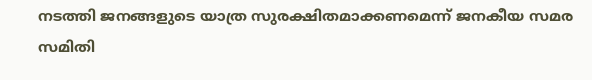നടത്തി ജനങ്ങളുടെ യാത്ര സുരക്ഷിതമാക്കണമെന്ന് ജനകീയ സമര സമിതി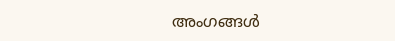അംഗങ്ങൾ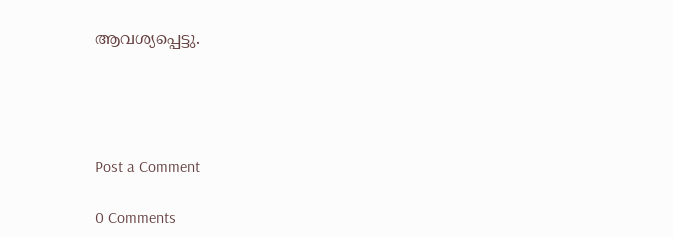ആവശ്യപ്പെട്ടു.




Post a Comment

0 Comments